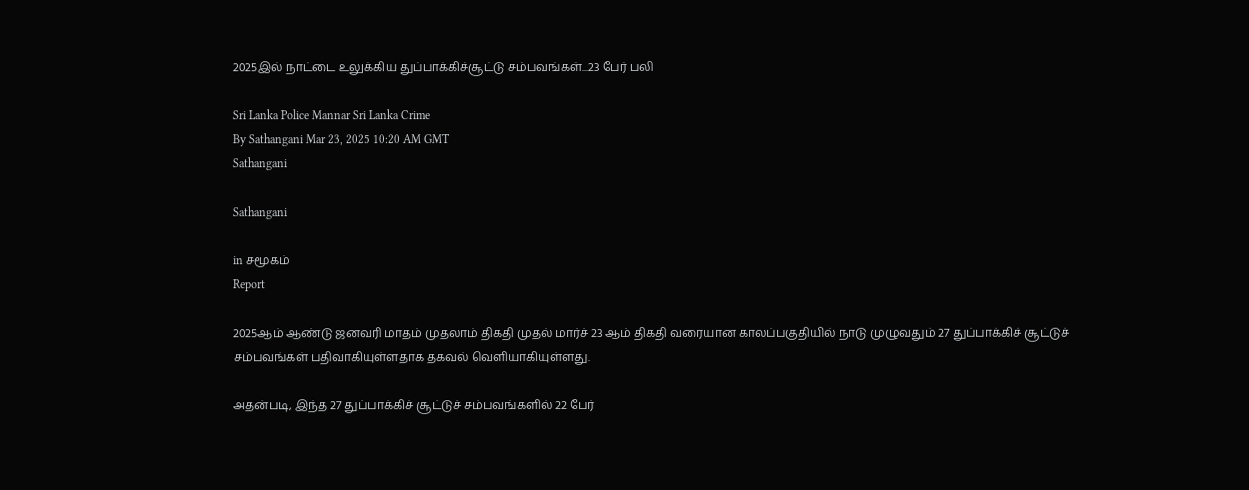2025இல் நாட்டை உலுக்கிய துப்பாக்கிச்சூட்டு சம்பவங்கள்...23 பேர் பலி

Sri Lanka Police Mannar Sri Lanka Crime
By Sathangani Mar 23, 2025 10:20 AM GMT
Sathangani

Sathangani

in சமூகம்
Report

2025ஆம் ஆண்டு ஜனவரி மாதம் முதலாம் திகதி முதல் மார்ச் 23 ஆம் திகதி வரையான காலப்பகுதியில் நாடு முழுவதும் 27 துப்பாக்கிச் சூட்டுச் சம்பவங்கள் பதிவாகியுள்ளதாக தகவல் வெளியாகியுள்ளது.

அதன்படி, இந்த 27 துப்பாக்கிச் சூட்டுச் சம்பவங்களில் 22 பேர்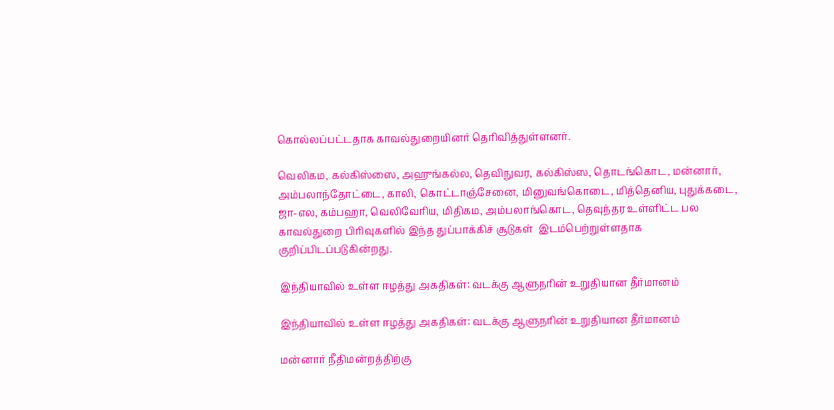கொல்லப்பட்டதாக காவல்துறையினர் தெரிவித்துள்ளனர்.

வெலிகம, கல்கிஸ்ஸை, அஹுங்கல்ல, தெவிநுவர, கல்கிஸ்ஸ, தொடங்கொட, மன்னார், அம்பலாந்தோட்டை, காலி, கொட்டாஞ்சேனை, மினுவங்கொடை, மித்தெனிய, புதுக்கடை, ஜா-எல, கம்பஹா, வெலிவேரிய, மிதிகம, அம்பலாங்கொட, தெவுந்தர உள்ளிட்ட பல காவல்துறை பிரிவுகளில் இந்த துப்பாக்கிச் சூடுகள்  இடம்பெற்றுள்ளதாக குறிப்பிடப்படுகின்றது.

இந்தியாவில் உள்ள ஈழத்து அகதிகள்: வடக்கு ஆளுநரின் உறுதியான தீர்மானம்

இந்தியாவில் உள்ள ஈழத்து அகதிகள்: வடக்கு ஆளுநரின் உறுதியான தீர்மானம்

மன்னார் நீதிமன்றத்திற்கு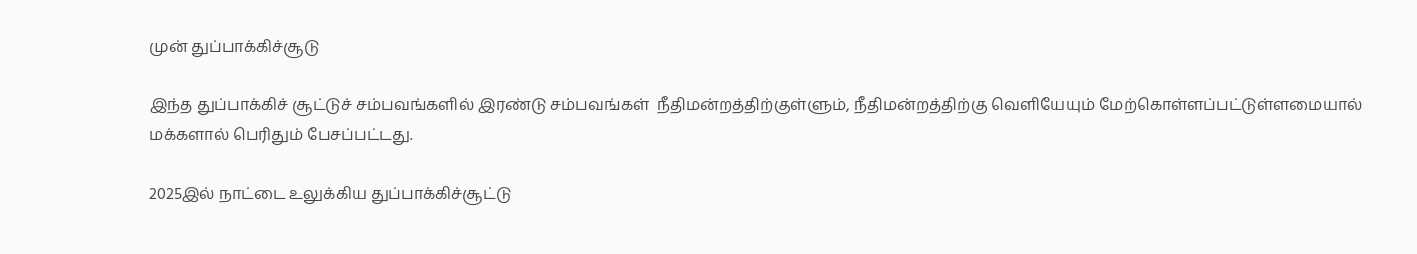முன் துப்பாக்கிச்சூடு

இந்த துப்பாக்கிச் சூட்டுச் சம்பவங்களில் இரண்டு சம்பவங்கள்  நீதிமன்றத்திற்குள்ளும், நீதிமன்றத்திற்கு வெளியேயும் மேற்கொள்ளப்பட்டுள்ளமையால் மக்களால் பெரிதும் பேசப்பட்டது.

2025இல் நாட்டை உலுக்கிய துப்பாக்கிச்சூட்டு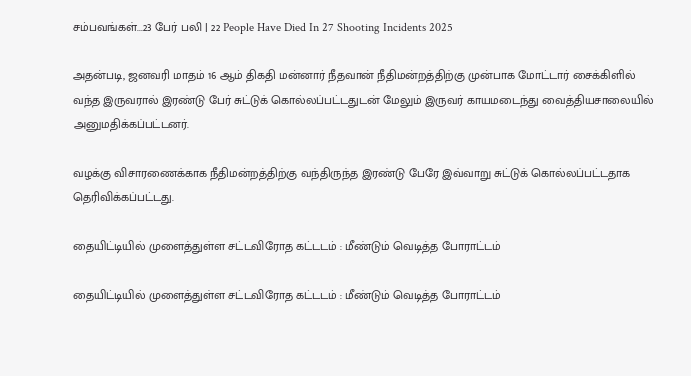சம்பவங்கள்...23 பேர் பலி | 22 People Have Died In 27 Shooting Incidents 2025

அதன்படி, ஜனவரி மாதம் 16 ஆம் திகதி மன்னார் நீதவான் நீதிமன்றத்திற்கு முன்பாக மோட்டார் சைக்கிளில் வந்த இருவரால் இரண்டு பேர் சுட்டுக் கொல்லப்பட்டதுடன் மேலும் இருவர் காயமடைந்து வைத்தியசாலையில் அனுமதிக்கப்பட்டனர்.

வழக்கு விசாரணைக்காக நீதிமன்றத்திற்கு வந்திருந்த இரண்டு பேரே இவ்வாறு சுட்டுக் கொல்லப்பட்டதாக தெரிவிக்கப்பட்டது.

தையிட்டியில் முளைத்துள்ள சட்டவிரோத கட்டடம் : மீண்டும் வெடித்த போராட்டம்

தையிட்டியில் முளைத்துள்ள சட்டவிரோத கட்டடம் : மீண்டும் வெடித்த போராட்டம்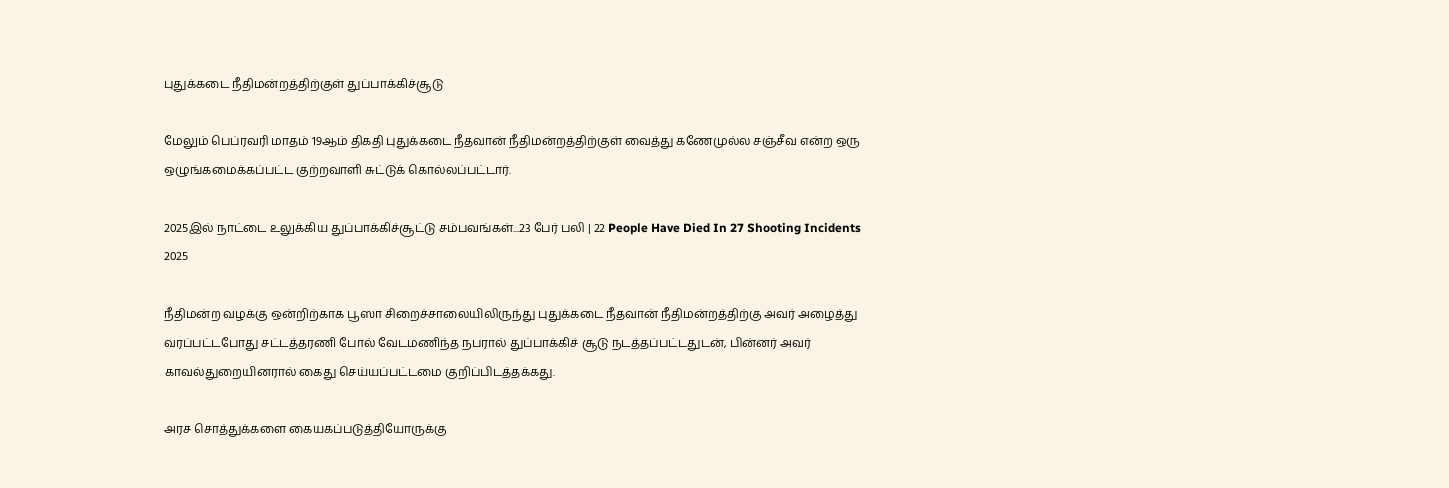புதுக்கடை நீதிமன்றத்திற்குள் துப்பாக்கிச்சூடு

மேலும் பெப்ரவரி மாதம் 19ஆம் திகதி புதுக்கடை நீதவான் நீதிமன்றத்திற்குள் வைத்து கணேமுல்ல சஞ்சீவ என்ற ஒரு ஒழுங்கமைக்கப்பட்ட குற்றவாளி சுட்டுக் கொல்லப்பட்டார்.

2025இல் நாட்டை உலுக்கிய துப்பாக்கிச்சூட்டு சம்பவங்கள்...23 பேர் பலி | 22 People Have Died In 27 Shooting Incidents 2025

நீதிமன்ற வழக்கு ஒன்றிற்காக பூஸா சிறைச்சாலையிலிருந்து புதுக்கடை நீதவான் நீதிமன்றத்திற்கு அவர் அழைத்து வரப்பட்டபோது சட்டத்தரணி போல் வேடமணிந்த நபரால் துப்பாக்கிச் சூடு நடத்தப்பட்டதுடன், பின்னர் அவர் காவல்துறையினரால் கைது செய்யப்பட்டமை குறிப்பிடத்தக்கது.

அரச சொத்துக்களை கையகப்படுத்தியோருக்கு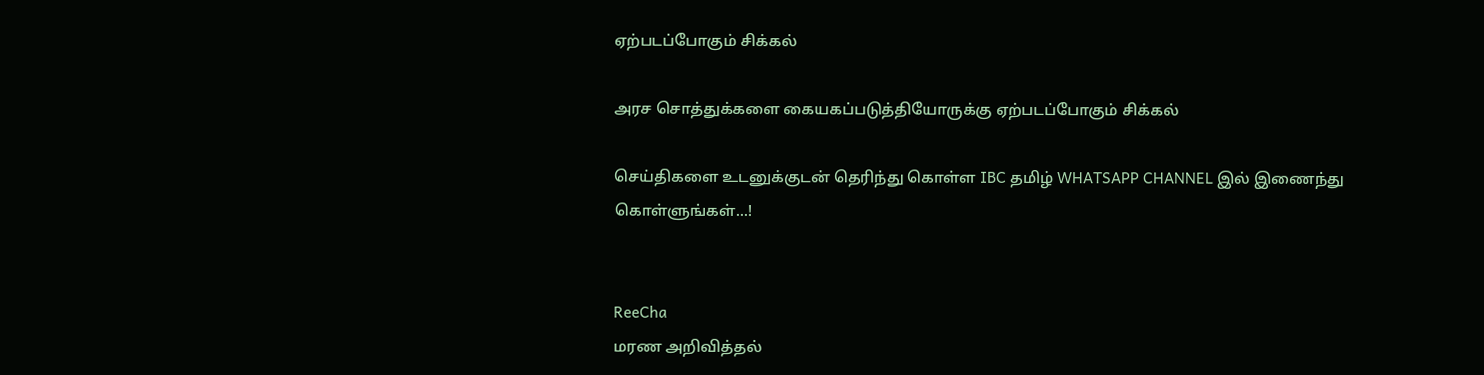ஏற்படப்போகும் சிக்கல்

அரச சொத்துக்களை கையகப்படுத்தியோருக்கு ஏற்படப்போகும் சிக்கல்

செய்திகளை உடனுக்குடன் தெரிந்து கொள்ள IBC தமிழ் WHATSAPP CHANNEL இல் இணைந்து கொள்ளுங்கள்...!


ReeCha
மரண அறிவித்தல்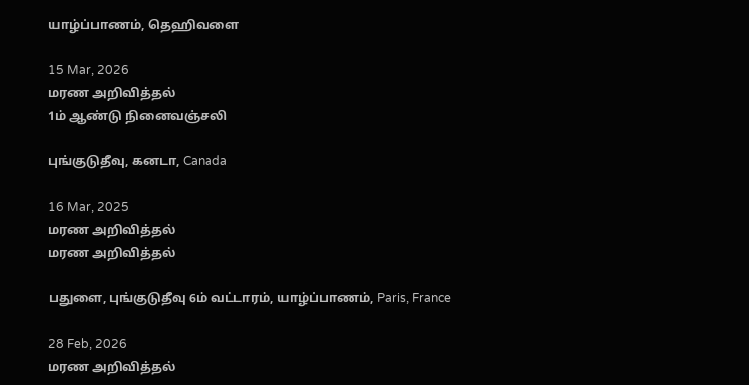யாழ்ப்பாணம், தெஹிவளை

15 Mar, 2026
மரண அறிவித்தல்
1ம் ஆண்டு நினைவஞ்சலி

புங்குடுதீவு, கனடா, Canada

16 Mar, 2025
மரண அறிவித்தல்
மரண அறிவித்தல்

பதுளை, புங்குடுதீவு 6ம் வட்டாரம், யாழ்ப்பாணம், Paris, France

28 Feb, 2026
மரண அறிவித்தல்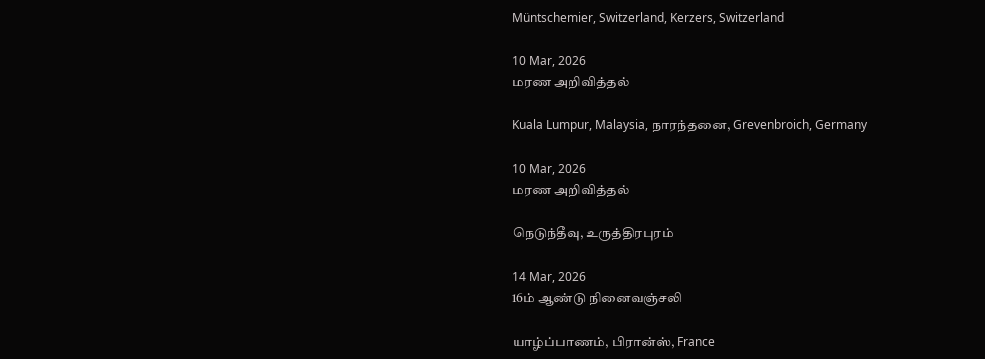Müntschemier, Switzerland, Kerzers, Switzerland

10 Mar, 2026
மரண அறிவித்தல்

Kuala Lumpur, Malaysia, நாரந்தனை, Grevenbroich, Germany

10 Mar, 2026
மரண அறிவித்தல்

நெடுந்தீவு, உருத்திரபுரம்

14 Mar, 2026
16ம் ஆண்டு நினைவஞ்சலி

யாழ்ப்பாணம், பிரான்ஸ், France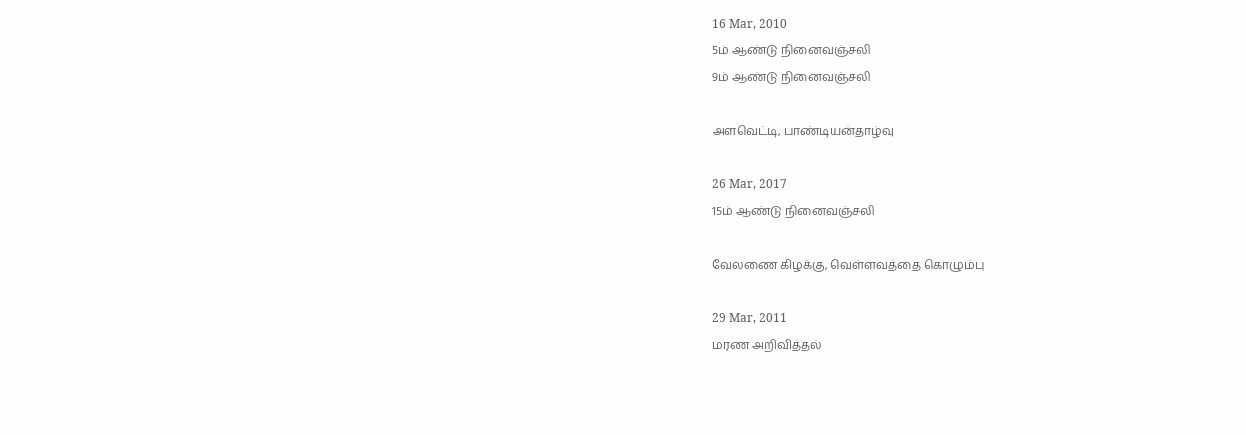16 Mar, 2010
5ம் ஆண்டு நினைவஞ்சலி
9ம் ஆண்டு நினைவஞ்சலி

அளவெட்டி, பாண்டியன்தாழ்வு

26 Mar, 2017
15ம் ஆண்டு நினைவஞ்சலி

வேலணை கிழக்கு, வெள்ளவத்தை கொழும்பு

29 Mar, 2011
மரண அறிவித்தல்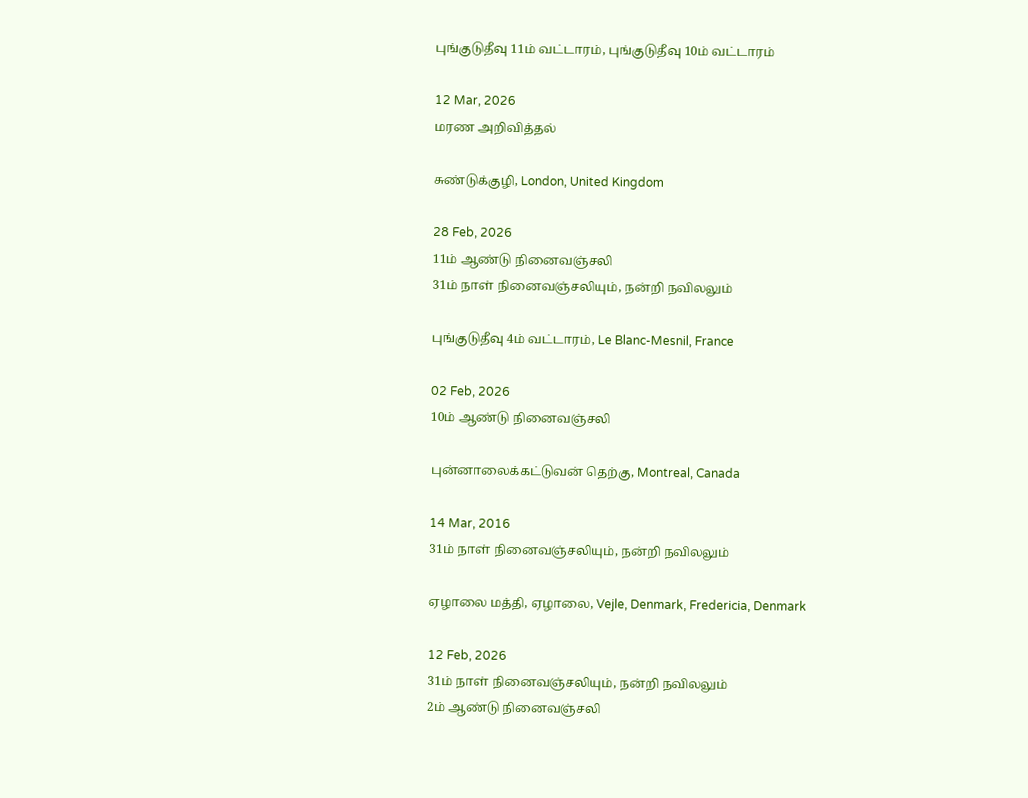புங்குடுதீவு 11ம் வட்டாரம், புங்குடுதீவு 10ம் வட்டாரம்

12 Mar, 2026
மரண அறிவித்தல்

சுண்டுக்குழி, London, United Kingdom

28 Feb, 2026
11ம் ஆண்டு நினைவஞ்சலி
31ம் நாள் நினைவஞ்சலியும், நன்றி நவிலலும்

புங்குடுதீவு 4ம் வட்டாரம், Le Blanc-Mesnil, France

02 Feb, 2026
10ம் ஆண்டு நினைவஞ்சலி

புன்னாலைக்கட்டுவன் தெற்கு, Montreal, Canada

14 Mar, 2016
31ம் நாள் நினைவஞ்சலியும், நன்றி நவிலலும்

ஏழாலை மத்தி, ஏழாலை, Vejle, Denmark, Fredericia, Denmark

12 Feb, 2026
31ம் நாள் நினைவஞ்சலியும், நன்றி நவிலலும்
2ம் ஆண்டு நினைவஞ்சலி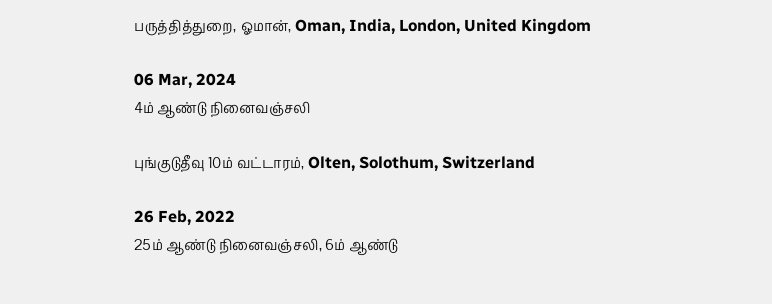பருத்தித்துறை, ஓமான், Oman, India, London, United Kingdom

06 Mar, 2024
4ம் ஆண்டு நினைவஞ்சலி

புங்குடுதீவு 10ம் வட்டாரம், Olten, Solothum, Switzerland

26 Feb, 2022
25ம் ஆண்டு நினைவஞ்சலி, 6ம் ஆண்டு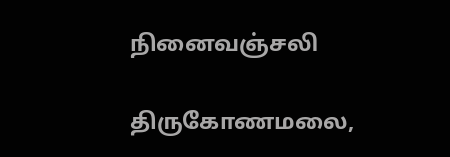நினைவஞ்சலி

திருகோணமலை,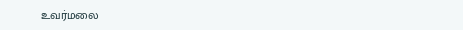உவர்மலை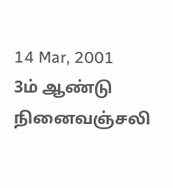14 Mar, 2001
3ம் ஆண்டு நினைவஞ்சலி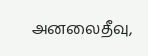அனலைதீவு,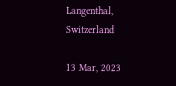Langenthal, Switzerland

13 Mar, 2023